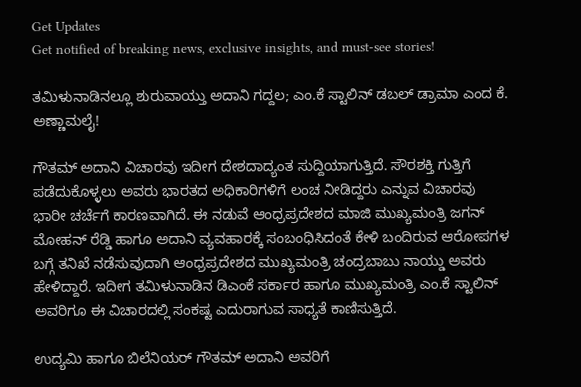Get Updates
Get notified of breaking news, exclusive insights, and must-see stories!

ತಮಿಳುನಾಡಿನಲ್ಲೂ ಶುರುವಾಯ್ತು ಅದಾನಿ ಗದ್ದಲ; ಎಂ.ಕೆ ಸ್ಟಾಲಿನ್ ಡಬಲ್ ಡ್ರಾಮಾ ಎಂದ ಕೆ. ಅಣ್ಣಾಮಲೈ!

ಗೌತಮ್ ಅದಾನಿ ವಿಚಾರವು ಇದೀಗ ದೇಶದಾದ್ಯಂತ ಸುದ್ದಿಯಾಗುತ್ತಿದೆ. ಸೌರಶಕ್ತಿ ಗುತ್ತಿಗೆ ಪಡೆದುಕೊಳ್ಳಲು ಅವರು ಭಾರತದ ಅಧಿಕಾರಿಗಳಿಗೆ ಲಂಚ ನೀಡಿದ್ದರು ಎನ್ನುವ ವಿಚಾರವು ಭಾರೀ ಚರ್ಚೆಗೆ ಕಾರಣವಾಗಿದೆ. ಈ ನಡುವೆ ಆಂಧ್ರಪ್ರದೇಶದ ಮಾಜಿ ಮುಖ್ಯಮಂತ್ರಿ ಜಗನ್‌ ಮೋಹನ್‌ ರೆಡ್ಡಿ ಹಾಗೂ ಅದಾನಿ ವ್ಯವಹಾರಕ್ಕೆ ಸಂಬಂಧಿಸಿದಂತೆ ಕೇಳಿ ಬಂದಿರುವ ಆರೋಪಗಳ ಬಗ್ಗೆ ತನಿಖೆ ನಡೆಸುವುದಾಗಿ ಆಂಧ್ರಪ್ರದೇಶದ ಮುಖ್ಯಮಂತ್ರಿ ಚಂದ್ರಬಾಬು ನಾಯ್ಡು ಅವರು ಹೇಳಿದ್ದಾರೆ. ಇದೀಗ ತಮಿಳುನಾಡಿನ ಡಿಎಂಕೆ ಸರ್ಕಾರ ಹಾಗೂ ಮುಖ್ಯಮಂತ್ರಿ ಎಂ.ಕೆ ಸ್ಟಾಲಿನ್ ಅವರಿಗೂ ಈ ವಿಚಾರದಲ್ಲಿ ಸಂಕಷ್ಟ ಎದುರಾಗುವ ಸಾಧ್ಯತೆ ಕಾಣಿಸುತ್ತಿದೆ.

ಉದ್ಯಮಿ ಹಾಗೂ ಬಿಲೆನಿಯರ್ ಗೌತಮ್ ಅದಾನಿ ಅವರಿಗೆ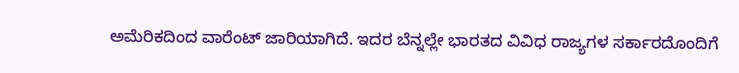ಅಮೆರಿಕದಿಂದ ವಾರೆಂಟ್ ಜಾರಿಯಾಗಿದೆ. ಇದರ ಬೆನ್ನಲ್ಲೇ ಭಾರತದ ವಿವಿಧ ರಾಜ್ಯಗಳ ಸರ್ಕಾರದೊಂದಿಗೆ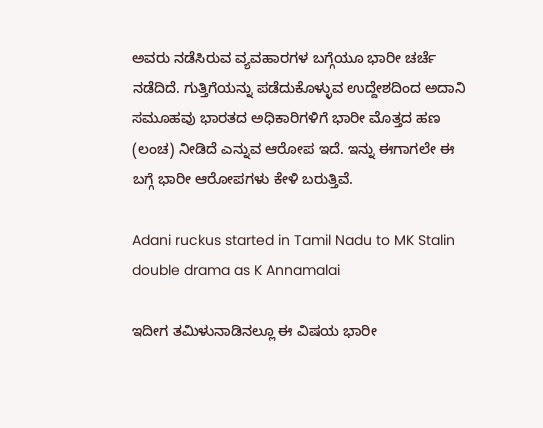ಅವರು ನಡೆಸಿರುವ ವ್ಯವಹಾರಗಳ ಬಗ್ಗೆಯೂ ಭಾರೀ ಚರ್ಚೆ ನಡೆದಿದೆ. ಗುತ್ತಿಗೆಯನ್ನು ಪಡೆದುಕೊಳ್ಳುವ ಉದ್ದೇಶದಿಂದ ಅದಾನಿ ಸಮೂಹವು ಭಾರತದ ಅಧಿಕಾರಿಗಳಿಗೆ ಭಾರೀ ಮೊತ್ತದ ಹಣ (ಲಂಚ) ನೀಡಿದೆ ಎನ್ನುವ ಆರೋಪ ಇದೆ. ಇನ್ನು ಈಗಾಗಲೇ ಈ ಬಗ್ಗೆ ಭಾರೀ ಆರೋಪಗಳು ಕೇಳಿ ಬರುತ್ತಿವೆ.

Adani ruckus started in Tamil Nadu to MK Stalin double drama as K Annamalai

ಇದೀಗ ತಮಿಳುನಾಡಿನಲ್ಲೂ ಈ ವಿಷಯ ಭಾರೀ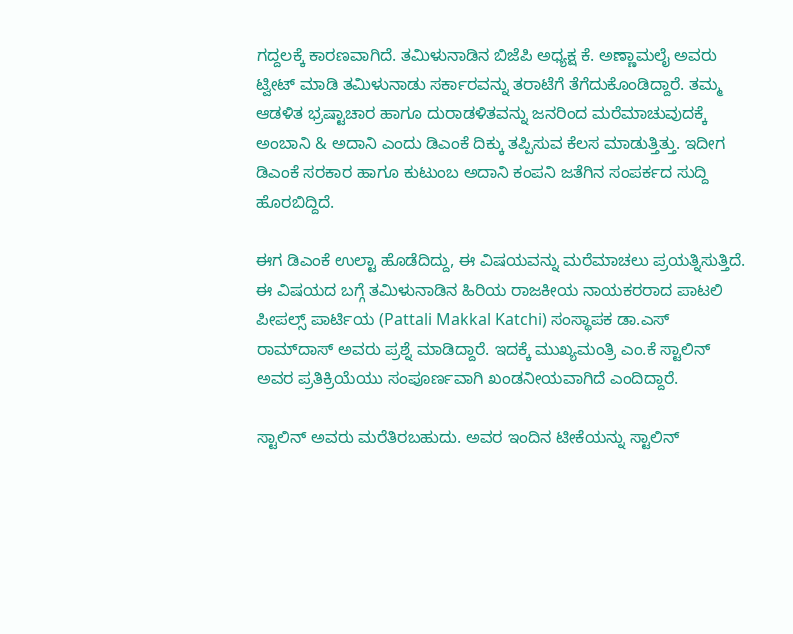ಗದ್ದಲಕ್ಕೆ ಕಾರಣವಾಗಿದೆ. ತಮಿಳುನಾಡಿನ ಬಿಜೆಪಿ ಅಧ್ಯಕ್ಷ ಕೆ. ಅಣ್ಣಾಮಲೈ ಅವರು ಟ್ವೀಟ್‌ ಮಾಡಿ ತಮಿಳುನಾಡು ಸರ್ಕಾರವನ್ನು ತರಾಟೆಗೆ ತೆಗೆದುಕೊಂಡಿದ್ದಾರೆ. ತಮ್ಮ ಆಡಳಿತ ಭ್ರಷ್ಟಾಚಾರ ಹಾಗೂ ದುರಾಡಳಿತವನ್ನು ಜನರಿಂದ ಮರೆಮಾಚುವುದಕ್ಕೆ ಅಂಬಾನಿ & ಅದಾನಿ ಎಂದು ಡಿಎಂಕೆ ದಿಕ್ಕು ತಪ್ಪಿಸುವ ಕೆಲಸ ಮಾಡುತ್ತಿತ್ತು. ಇದೀಗ ಡಿಎಂಕೆ ಸರಕಾರ ಹಾಗೂ ಕುಟುಂಬ ಅದಾನಿ ಕಂಪನಿ ಜತೆಗಿನ ಸಂಪರ್ಕದ ಸುದ್ದಿ ಹೊರಬಿದ್ದಿದೆ.

ಈಗ ಡಿಎಂಕೆ ಉಲ್ಟಾ ಹೊಡೆದಿದ್ದು, ಈ ವಿಷಯವನ್ನು ಮರೆಮಾಚಲು ಪ್ರಯತ್ನಿಸುತ್ತಿದೆ. ಈ ವಿಷಯದ ಬಗ್ಗೆ ತಮಿಳುನಾಡಿನ ಹಿರಿಯ ರಾಜಕೀಯ ನಾಯಕರರಾದ ಪಾಟಲಿ ಪೀಪಲ್ಸ್ ಪಾರ್ಟಿಯ (Pattali Makkal Katchi) ಸಂಸ್ಥಾಪಕ ಡಾ.ಎಸ್‌ ರಾಮ್‌ದಾಸ್‌ ಅವರು ಪ್ರಶ್ನೆ ಮಾಡಿದ್ದಾರೆ. ಇದಕ್ಕೆ ಮುಖ್ಯಮಂತ್ರಿ ಎಂ.ಕೆ ಸ್ಟಾಲಿನ್ ಅವರ ಪ್ರತಿಕ್ರಿಯೆಯು ಸಂಪೂರ್ಣವಾಗಿ ಖಂಡನೀಯವಾಗಿದೆ ಎಂದಿದ್ದಾರೆ.

ಸ್ಟಾಲಿನ್‌ ಅವರು ಮರೆತಿರಬಹುದು. ಅವರ ಇಂದಿನ ಟೀಕೆಯನ್ನು ಸ್ಟಾಲಿನ್‌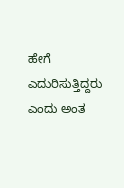ಹೇಗೆ ಎದುರಿಸುತ್ತಿದ್ದರು ಎಂದು ಅಂತ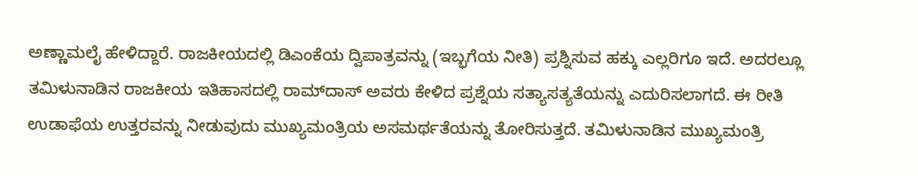ಅಣ್ಣಾಮಲೈ ಹೇಳಿದ್ದಾರೆ. ರಾಜಕೀಯದಲ್ಲಿ ಡಿಎಂಕೆಯ ದ್ವಿಪಾತ್ರವನ್ನು (ಇಬ್ಭಗೆಯ ನೀತಿ) ಪ್ರಶ್ನಿಸುವ ಹಕ್ಕು ಎಲ್ಲರಿಗೂ ಇದೆ. ಅದರಲ್ಲೂ ತಮಿಳುನಾಡಿನ ರಾಜಕೀಯ ಇತಿಹಾಸದಲ್ಲಿ ರಾಮ್‌ದಾಸ್‌ ಅವರು ಕೇಳಿದ ಪ್ರಶ್ನೆಯ ಸತ್ಯಾಸತ್ಯತೆಯನ್ನು ಎದುರಿಸಲಾಗದೆ. ಈ ರೀತಿ ಉಡಾಫೆಯ ಉತ್ತರವನ್ನು ನೀಡುವುದು ಮುಖ್ಯಮಂತ್ರಿಯ ಅಸಮರ್ಥತೆಯನ್ನು ತೋರಿಸುತ್ತದೆ. ತಮಿಳುನಾಡಿನ ಮುಖ್ಯಮಂತ್ರಿ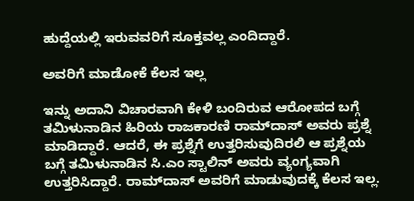ಹುದ್ದೆಯಲ್ಲಿ ಇರುವವರಿಗೆ ಸೂಕ್ತವಲ್ಲ ಎಂದಿದ್ದಾರೆ.

ಅವರಿಗೆ ಮಾಡೋಕೆ ಕೆಲಸ ಇಲ್ಲ

ಇನ್ನು ಅದಾನಿ ವಿಚಾರವಾಗಿ ಕೇಳಿ ಬಂದಿರುವ ಆರೋಪದ ಬಗ್ಗೆ ತಮಿಳುನಾಡಿನ ಹಿರಿಯ ರಾಜಕಾರಣಿ ರಾಮ್‌ದಾಸ್‌ ಅವರು ಪ್ರಶ್ನೆ ಮಾಡಿದ್ದಾರೆ. ಆದರೆ, ಈ ಪ್ರಶ್ನೆಗೆ ಉತ್ತರಿಸುವುದಿರಲಿ ಆ ಪ್ರಶ್ನೆಯ ಬಗ್ಗೆ ತಮಿಳುನಾಡಿನ ಸಿ.ಎಂ ಸ್ಟಾಲಿನ್‌ ಅವರು ವ್ಯಂಗ್ಯವಾಗಿ ಉತ್ತರಿಸಿದ್ದಾರೆ. ರಾಮ್‌ದಾಸ್‌ ಅವರಿಗೆ ಮಾಡುವುದಕ್ಕೆ ಕೆಲಸ ಇಲ್ಲ.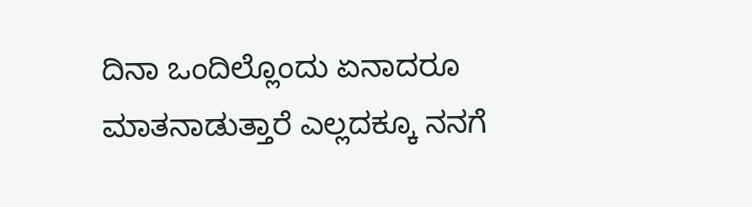ದಿನಾ ಒಂದಿಲ್ಲೊಂದು ಏನಾದರೂ ಮಾತನಾಡುತ್ತಾರೆ ಎಲ್ಲದಕ್ಕೂ ನನಗೆ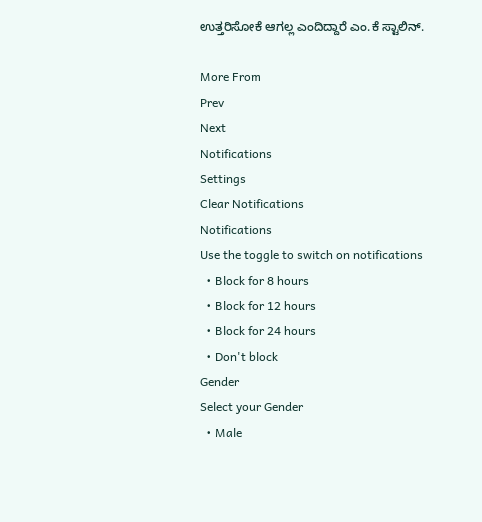ಉತ್ತರಿಸೋಕೆ ಆಗಲ್ಲ ಎಂದಿದ್ದಾರೆ ಎಂ.ಕೆ ಸ್ಟಾಲಿನ್.

More From
Prev
Next
Notifications
Settings
Clear Notifications
Notifications
Use the toggle to switch on notifications
  • Block for 8 hours
  • Block for 12 hours
  • Block for 24 hours
  • Don't block
Gender
Select your Gender
  • Male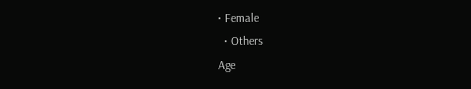• Female
  • Others
Age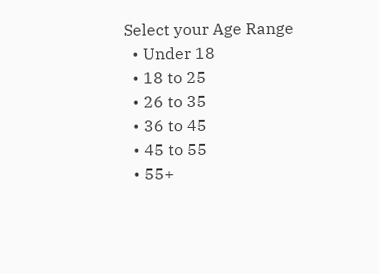Select your Age Range
  • Under 18
  • 18 to 25
  • 26 to 35
  • 36 to 45
  • 45 to 55
  • 55+